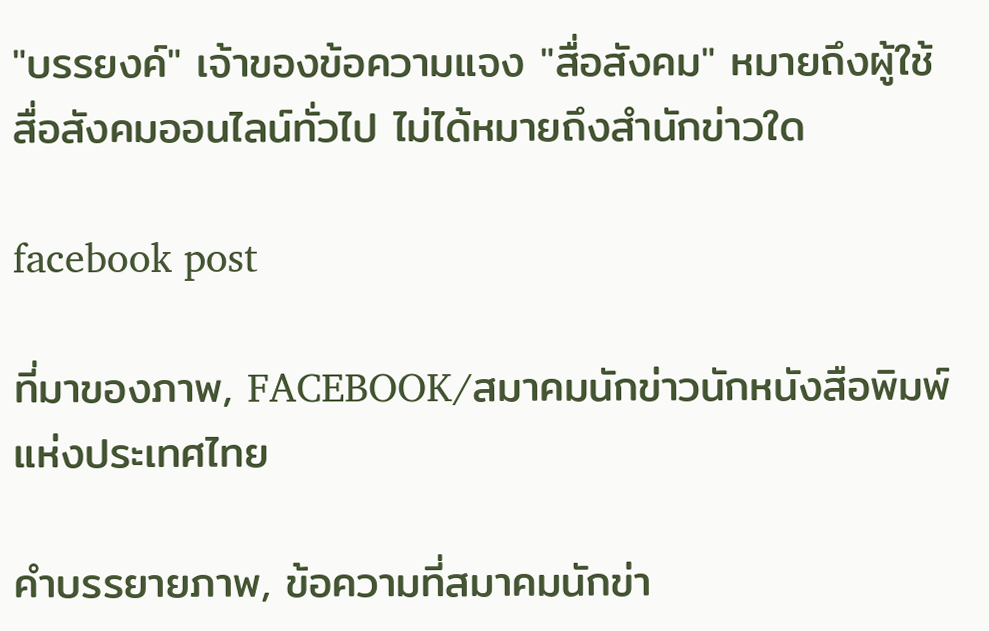"บรรยงค์" เจ้าของข้อความแจง "สื่อสังคม" หมายถึงผู้ใช้สื่อสังคมออนไลน์ทั่วไป ไม่ได้หมายถึงสำนักข่าวใด

facebook post

ที่มาของภาพ, FACEBOOK/สมาคมนักข่าวนักหนังสือพิมพ์แห่งประเทศไทย

คำบรรยายภาพ, ข้อความที่สมาคมนักข่า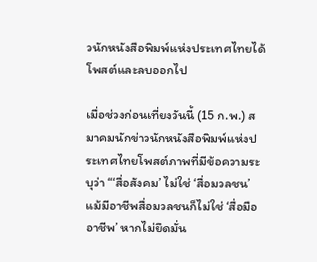วนักหนังสือพิมพ์แห่งประเทศไทยได้โพสต์และลบออกไป

เมื่อช่วงก่อนเที่ยงวันนี้ (15 ก.พ.) สมาคมนักข่าวนักหนังสือพิมพ์แห่งประเทศไทยโพสต์ภาพที่มีข้อความระบุว่า “‘สื่อสังคม’ ไม่ใช่ ‘สื่อมวลชน’ แม้มีอาชีพสื่อมวลชนก็ไม่ใช่ ‘สื่อมืออาชีพ’ หากไม่ยึดมั่น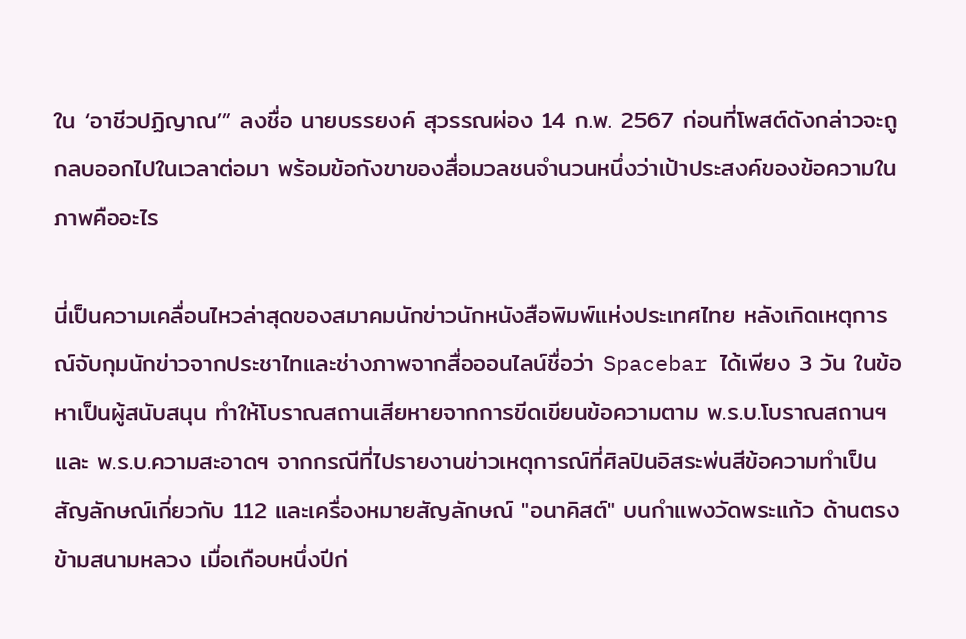ใน ‘อาชีวปฏิญาณ’” ลงชื่อ นายบรรยงค์ สุวรรณผ่อง 14 ก.พ. 2567 ก่อนที่โพสต์ดังกล่าวจะถูกลบออกไปในเวลาต่อมา พร้อมข้อกังขาของสื่อมวลชนจำนวนหนึ่งว่าเป้าประสงค์ของข้อความในภาพคืออะไร

นี่เป็นความเคลื่อนไหวล่าสุดของสมาคมนักข่าวนักหนังสือพิมพ์แห่งประเทศไทย หลังเกิดเหตุการณ์จับกุมนักข่าวจากประชาไทและช่างภาพจากสื่อออนไลน์ชื่อว่า Spacebar ได้เพียง 3 วัน ในข้อหาเป็นผู้สนับสนุน ทำให้โบราณสถานเสียหายจากการขีดเขียนข้อความตาม พ.ร.บ.โบราณสถานฯ และ พ.ร.บ.ความสะอาดฯ จากกรณีที่ไปรายงานข่าวเหตุการณ์ที่ศิลปินอิสระพ่นสีข้อความทำเป็นสัญลักษณ์เกี่ยวกับ 112 และเครื่องหมายสัญลักษณ์ "อนาคิสต์" บนกำแพงวัดพระแก้ว ด้านตรงข้ามสนามหลวง เมื่อเกือบหนึ่งปีก่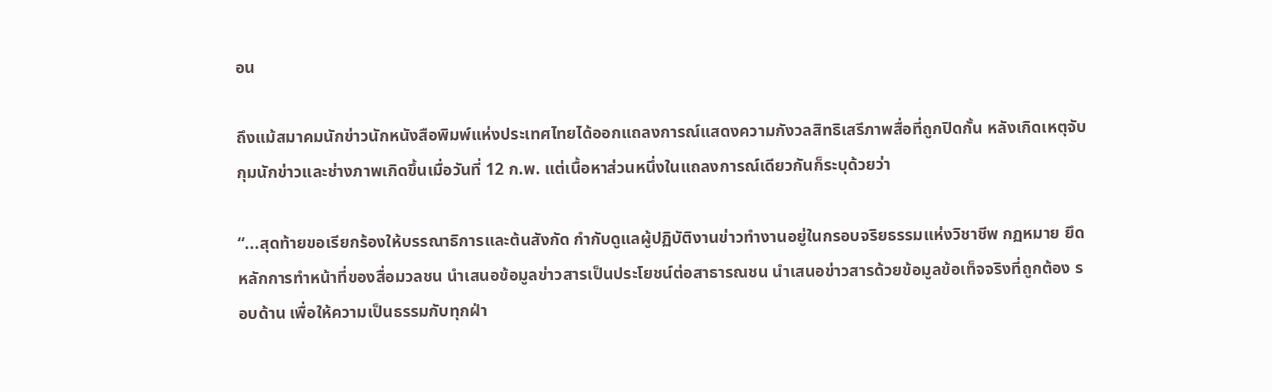อน

ถึงแม้สมาคมนักข่าวนักหนังสือพิมพ์แห่งประเทศไทยได้ออกแถลงการณ์แสดงความกังวลสิทธิเสรีภาพสื่อที่ถูกปิดกั้น หลังเกิดเหตุจับกุมนักข่าวและช่างภาพเกิดขึ้นเมื่อวันที่ 12 ก.พ. แต่เนื้อหาส่วนหนึ่งในแถลงการณ์เดียวกันก็ระบุด้วยว่า

“...สุดท้ายขอเรียกร้องให้บรรณาธิการและต้นสังกัด กำกับดูแลผู้ปฏิบัติงานข่าวทำงานอยู่ในกรอบจริยธรรมแห่งวิชาชีพ กฏหมาย ยึดหลักการทำหน้าที่ของสื่อมวลชน นำเสนอข้อมูลข่าวสารเป็นประโยชน์ต่อสาธารณชน นำเสนอข่าวสารด้วยข้อมูลข้อเท็จจริงที่ถูกต้อง รอบด้าน เพื่อให้ความเป็นธรรมกับทุกฝ่า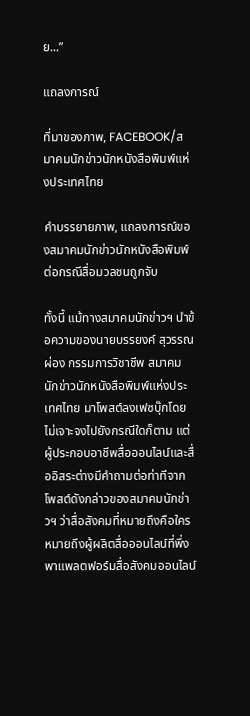ย...”

แถลงการณ์

ที่มาของภาพ, FACEBOOK/สมาคมนักข่าวนักหนังสือพิมพ์แห่งประเทศไทย

คำบรรยายภาพ, แถลงการณ์ของสมาคมนักข่าวนักหนังสือพิมพ์ต่อกรณีสื่อมวลชนถูกจับ

ทั้งนี้ แม้ทางสมาคมนักข่าวฯ นำข้อความของนายบรรยงค์ สุวรรณผ่อง กรรมการวิชาชีพ สมาคมนักข่าวนักหนังสือพิมพ์แห่งประเทศไทย มาโพสต์ลงเฟซบุ๊กโดยไม่เจาะจงไปยังกรณีใดก็ตาม แต่ผู้ประกอบอาชีพสื่อออนไลน์และสื่ออิสระต่างมีคำถามต่อท่าทีจากโพสต์ดังกล่าวของสมาคมนักข่าวฯ ว่าสื่อสังคมที่หมายถึงคือใคร หมายถึงผู้ผลิตสื่อออนไลน์ที่พึ่งพาแพลตฟอร์มสื่อสังคมออนไลน์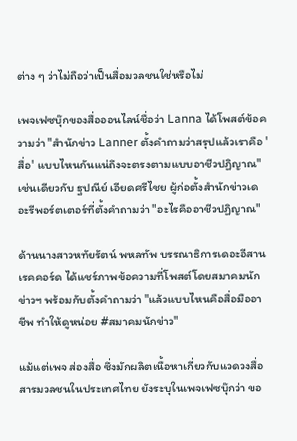ต่าง ๆ ว่าไม่ถือว่าเป็นสื่อมวลชนใช่หรือไม่

เพจเฟซบุ๊กของสื่อออนไลน์ชื่อว่า Lanna ได้โพสต์ข้อความว่า "สำนักข่าว Lanner ตั้งคำถามว่าสรุปแล้วเราคือ 'สื่อ' แบบไหนกันแน่ถึงจะตรงตามแบบอาชีวปฏิญาณ" เช่นเดียวกับ ฐปณีย์ เอียดศรีไชย ผู้ก่อตั้งสำนักข่าวเดอะรีพอร์ตเตอร์ที่ตั้งคำถามว่า "อะไรคืออาชีวปฏิญาณ"

ด้านนางสาวหทัยรัตน์ พหลทัพ บรรณาธิการเดอะอีสานเรคคอร์ด ได้แชร์ภาพข้อความที่โพสต์โดยสมาคมนักข่าวฯ พร้อมกับตั้งคำถามว่า "แล้วแบบไหนคือสื่อมืออาชีพ ทำให้ดูหน่อย #สมาคมนักข่าว"

แม้แต่เพจ ส่องสื่อ ซึ่งมักผลิตเนื้อหาเกี่ยวกับแวดวงสื่อสารมวลชนในประเทศไทย ยังระบุในเพจเฟซบุ๊กว่า ขอ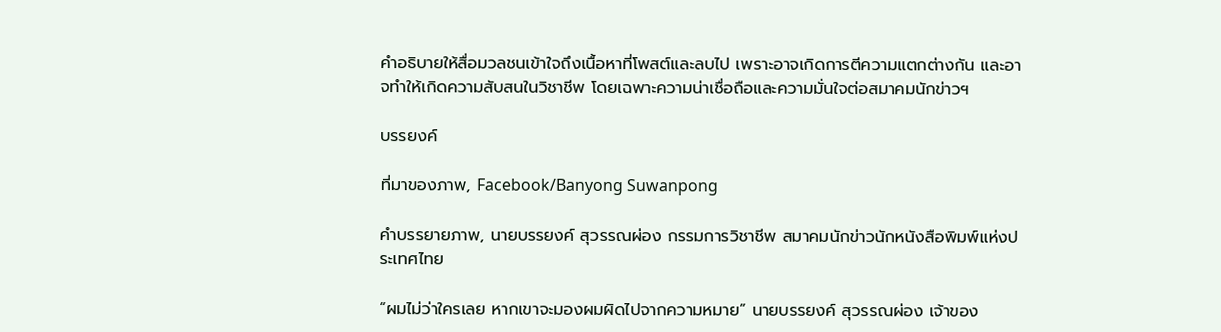คำอธิบายให้สื่อมวลชนเข้าใจถึงเนื้อหาที่โพสต์และลบไป เพราะอาจเกิดการตีความแตกต่างกัน และอาจทำให้เกิดความสับสนในวิชาชีพ โดยเฉพาะความน่าเชื่อถือและความมั่นใจต่อสมาคมนักข่าวฯ

บรรยงค์

ที่มาของภาพ, Facebook/Banyong Suwanpong

คำบรรยายภาพ, นายบรรยงค์ สุวรรณผ่อง กรรมการวิชาชีพ สมาคมนักข่าวนักหนังสือพิมพ์แห่งประเทศไทย

“ผมไม่ว่าใครเลย หากเขาจะมองผมผิดไปจากความหมาย” นายบรรยงค์ สุวรรณผ่อง เจ้าของ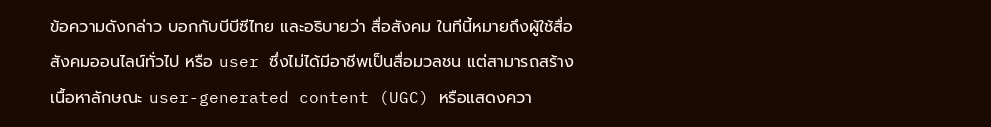ข้อความดังกล่าว บอกกับบีบีซีไทย และอธิบายว่า สื่อสังคม ในทีนี้หมายถึงผู้ใช้สื่อสังคมออนไลน์ทั่วไป หรือ user ซึ่งไม่ได้มีอาชีพเป็นสื่อมวลชน แต่สามารถสร้างเนื้อหาลักษณะ user-generated content (UGC) หรือแสดงควา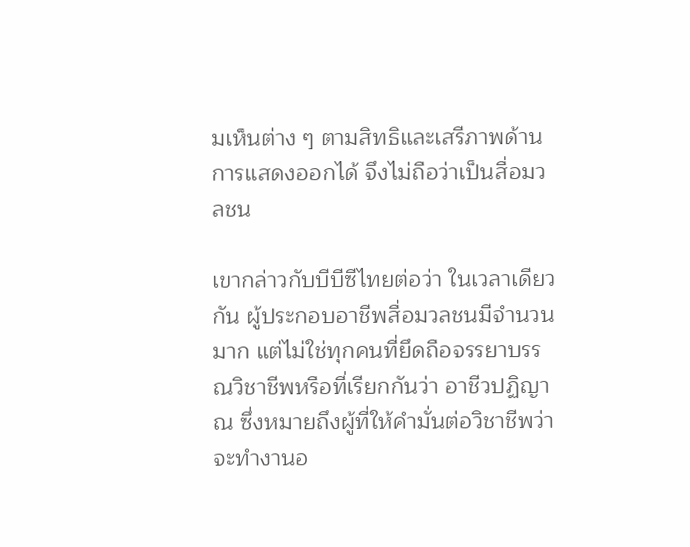มเห็นต่าง ๆ ตามสิทธิและเสรีภาพด้านการแสดงออกได้ จึงไม่ถือว่าเป็นสื่อมวลชน

เขากล่าวกับบีบีซีไทยต่อว่า ในเวลาเดียวกัน ผู้ประกอบอาชีพสื่อมวลชนมีจำนวนมาก แต่ไม่ใช่ทุกคนที่ยึดถือจรรยาบรรณวิชาชีพหรือที่เรียกกันว่า อาชีวปฏิญาณ ซึ่งหมายถึงผู้ที่ให้คำมั่นต่อวิชาชีพว่าจะทำงานอ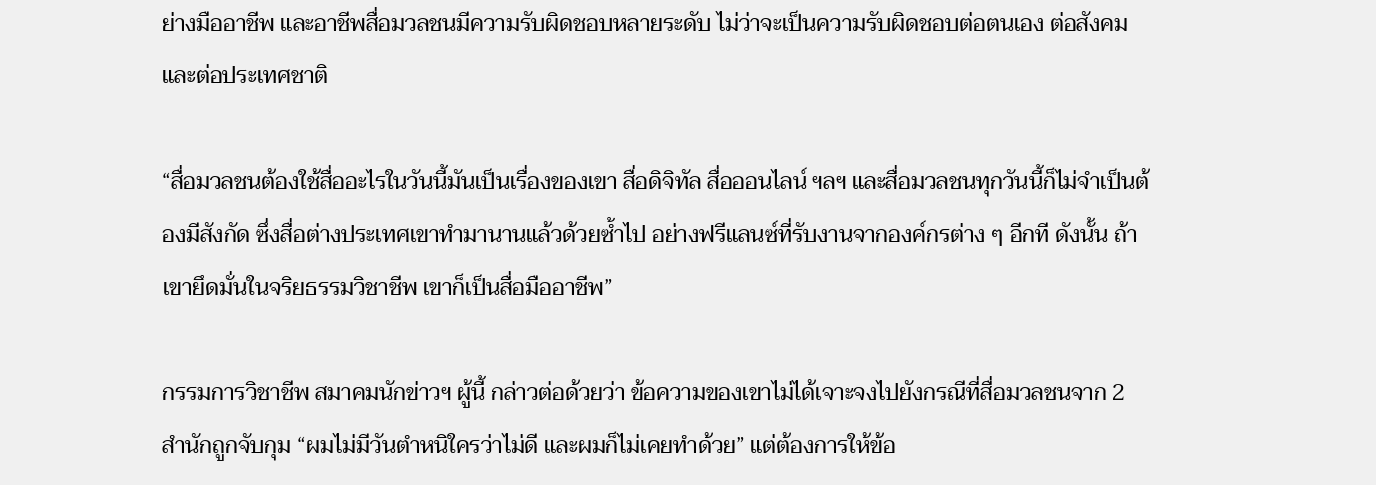ย่างมืออาชีพ และอาชีพสื่อมวลชนมีความรับผิดชอบหลายระดับ ไม่ว่าจะเป็นความรับผิดชอบต่อตนเอง ต่อสังคม และต่อประเทศชาติ

“สื่อมวลชนต้องใช้สื่ออะไรในวันนี้มันเป็นเรื่องของเขา สื่อดิจิทัล สื่อออนไลน์ ฯลฯ และสื่อมวลชนทุกวันนี้ก็ไม่จำเป็นต้องมีสังกัด ซึ่งสื่อต่างประเทศเขาทำมานานแล้วด้วยซ้ำไป อย่างฟรีแลนซ์ที่รับงานจากองค์กรต่าง ๆ อีกที ดังนั้น ถ้าเขายึดมั่นในจริยธรรมวิชาชีพ เขาก็เป็นสื่อมืออาชีพ”

กรรมการวิชาชีพ สมาคมนักข่าวฯ ผู้นี้ กล่าวต่อด้วยว่า ข้อความของเขาไม่ได้เจาะจงไปยังกรณีที่สื่อมวลชนจาก 2 สำนักถูกจับกุม “ผมไม่มีวันตำหนิใครว่าไม่ดี และผมก็ไม่เคยทำด้วย” แต่ต้องการให้ข้อ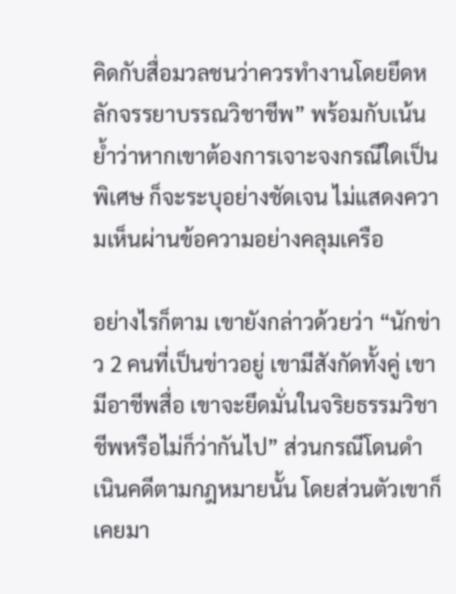คิดกับสื่อมวลชนว่าควรทำงานโดยยึดหลักจรรยาบรรณวิชาชีพ” พร้อมกับเน้นย้ำว่าหากเขาต้องการเจาะจงกรณีใดเป็นพิเศษ ก็จะระบุอย่างชัดเจน ไม่แสดงความเห็นผ่านข้อความอย่างคลุมเครือ

อย่างไรก็ตาม เขายังกล่าวด้วยว่า “นักข่าว 2 คนที่เป็นข่าวอยู่ เขามีสังกัดทั้งคู่ เขามีอาชีพสื่อ เขาจะยึดมั่นในจริยธรรมวิชาชีพหรือไม่ก็ว่ากันไป” ส่วนกรณีโดนดำเนินคดีตามกฎหมายนั้น โดยส่วนตัวเขาก็เคยมา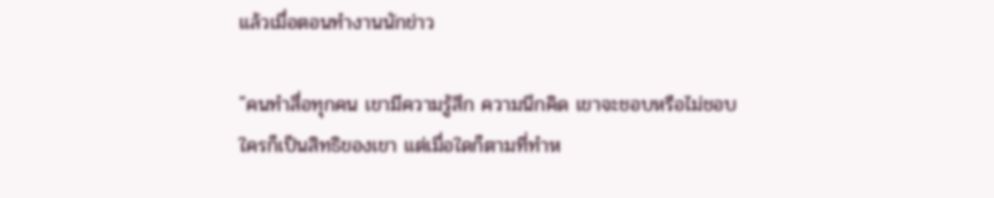แล้วเมื่อตอนทำงานนักข่าว

"คนทำสื่อทุกคน เขามีความรู้สึก ความนึกคิด เขาจะชอบหรือไม่ชอบใครก็เป็นสิทธิของเขา แต่เมื่อใดก็ตามที่ทำห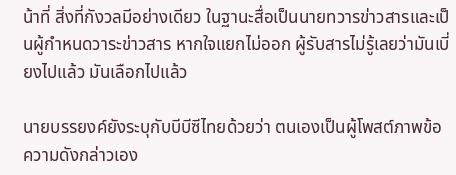น้าที่ สิ่งที่กังวลมีอย่างเดียว ในฐานะสื่อเป็นนายทวารข่าวสารและเป็นผู้กำหนดวาระข่าวสาร หากใจแยกไม่ออก ผู้รับสารไม่รู้เลยว่ามันเบี่ยงไปแล้ว มันเลือกไปแล้ว

นายบรรยงค์ยังระบุกับบีบีซีไทยด้วยว่า ตนเองเป็นผู้โพสต์ภาพข้อความดังกล่าวเอง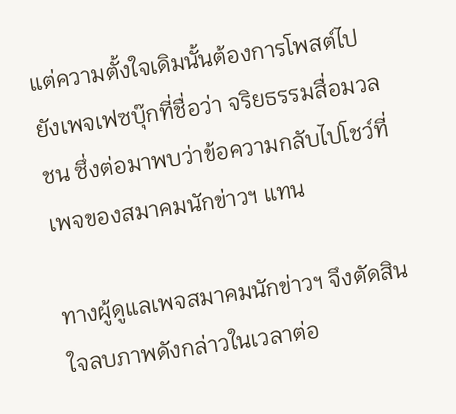แต่ความตั้งใจเดิมนั้นต้องการโพสต์ไปยังเพจเฟซบุ๊กที่ชื่อว่า จริยธรรมสื่อมวลชน ซึ่งต่อมาพบว่าข้อความกลับไปโชว์ที่เพจของสมาคมนักข่าวฯ แทน

ทางผู้ดูแลเพจสมาคมนักข่าวฯ จึงตัดสินใจลบภาพดังกล่าวในเวลาต่อ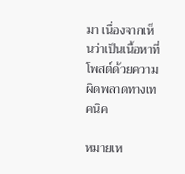มา เนื่องจากเห็นว่าเป็นเนื้อหาที่โพสต์ด้วยความผิดพลาดทางเทคนิค

หมายเห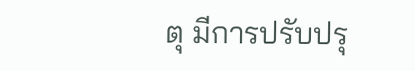ตุ มีการปรับปรุ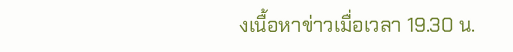งเนื้อหาข่าวเมื่อเวลา 19.30 น.